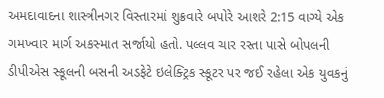અમદાવાદના શાસ્ત્રીનગર વિસ્તારમાં શુક્રવારે બપોરે આશરે 2:15 વાગ્યે એક ગમખ્વાર માર્ગ અકસ્માત સર્જાયો હતો. પલ્લવ ચાર રસ્તા પાસે બોપલની ડીપીએસ સ્કૂલની બસની અડફેટે ઇલેક્ટ્રિક સ્કૂટર પર જઈ રહેલા એક યુવકનું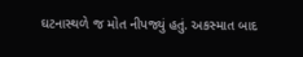ઘટનાસ્થળે જ મોત નીપજ્યું હતું. અકસ્માત બાદ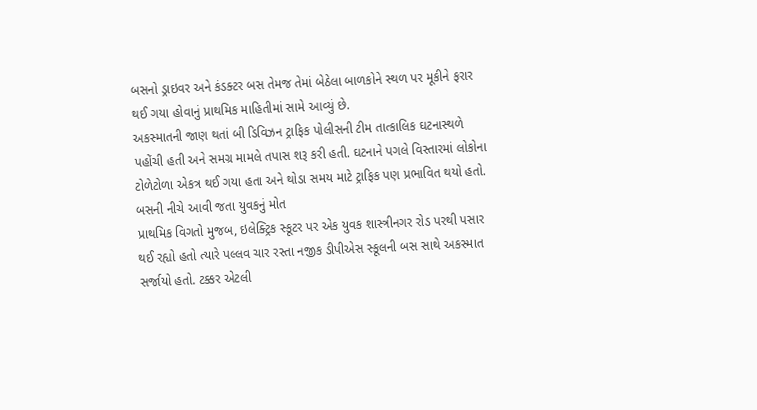બસનો ડ્રાઇવર અને કંડક્ટર બસ તેમજ તેમાં બેઠેલા બાળકોને સ્થળ પર મૂકીને ફરાર થઈ ગયા હોવાનું પ્રાથમિક માહિતીમાં સામે આવ્યું છે.
અકસ્માતની જાણ થતાં બી ડિવિઝન ટ્રાફિક પોલીસની ટીમ તાત્કાલિક ઘટનાસ્થળે પહોંચી હતી અને સમગ્ર મામલે તપાસ શરૂ કરી હતી. ઘટનાને પગલે વિસ્તારમાં લોકોના ટોળેટોળા એકત્ર થઈ ગયા હતા અને થોડા સમય માટે ટ્રાફિક પણ પ્રભાવિત થયો હતો.
બસની નીચે આવી જતા યુવકનું મોત
પ્રાથમિક વિગતો મુજબ, ઇલેક્ટ્રિક સ્કૂટર પર એક યુવક શાસ્ત્રીનગર રોડ પરથી પસાર થઈ રહ્યો હતો ત્યારે પલ્લવ ચાર રસ્તા નજીક ડીપીએસ સ્કૂલની બસ સાથે અકસ્માત સર્જાયો હતો. ટક્કર એટલી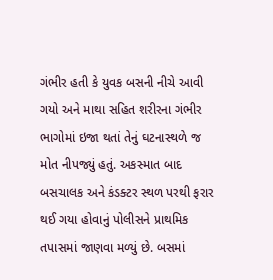ગંભીર હતી કે યુવક બસની નીચે આવી ગયો અને માથા સહિત શરીરના ગંભીર ભાગોમાં ઇજા થતાં તેનું ઘટનાસ્થળે જ મોત નીપજ્યું હતું. અકસ્માત બાદ બસચાલક અને કંડક્ટર સ્થળ પરથી ફરાર થઈ ગયા હોવાનું પોલીસને પ્રાથમિક તપાસમાં જાણવા મળ્યું છે. બસમાં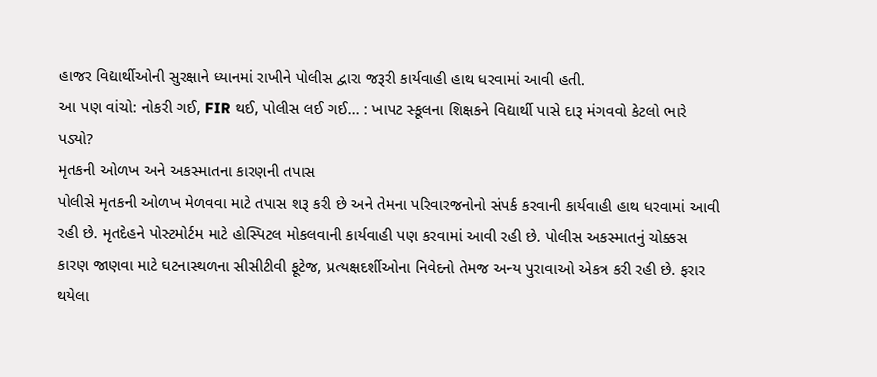હાજર વિદ્યાર્થીઓની સુરક્ષાને ધ્યાનમાં રાખીને પોલીસ દ્વારા જરૂરી કાર્યવાહી હાથ ધરવામાં આવી હતી.
આ પણ વાંચો: નોકરી ગઈ, FIR થઈ, પોલીસ લઈ ગઈ... : ખાપટ સ્કૂલના શિક્ષકને વિદ્યાર્થી પાસે દારૂ મંગવવો કેટલો ભારે પડ્યો?
મૃતકની ઓળખ અને અકસ્માતના કારણની તપાસ
પોલીસે મૃતકની ઓળખ મેળવવા માટે તપાસ શરૂ કરી છે અને તેમના પરિવારજનોનો સંપર્ક કરવાની કાર્યવાહી હાથ ધરવામાં આવી રહી છે. મૃતદેહને પોસ્ટમોર્ટમ માટે હોસ્પિટલ મોકલવાની કાર્યવાહી પણ કરવામાં આવી રહી છે. પોલીસ અકસ્માતનું ચોક્કસ કારણ જાણવા માટે ઘટનાસ્થળના સીસીટીવી ફૂટેજ, પ્રત્યક્ષદર્શીઓના નિવેદનો તેમજ અન્ય પુરાવાઓ એકત્ર કરી રહી છે. ફરાર થયેલા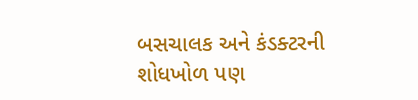બસચાલક અને કંડક્ટરની શોધખોળ પણ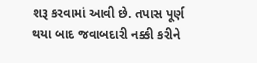શરૂ કરવામાં આવી છે. તપાસ પૂર્ણ થયા બાદ જવાબદારી નક્કી કરીને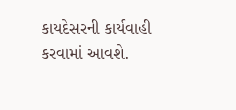કાયદેસરની કાર્યવાહી કરવામાં આવશે.